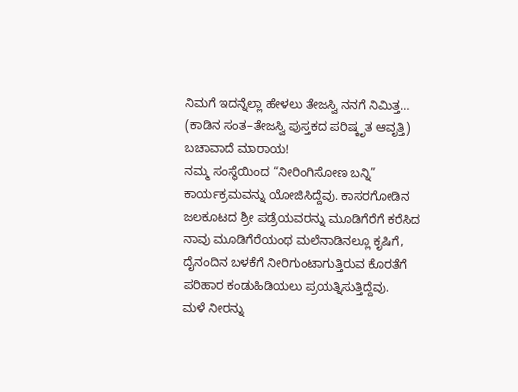ನಿಮಗೆ ಇದನ್ನೆಲ್ಲಾ ಹೇಳಲು ತೇಜಸ್ವಿ ನನಗೆ ನಿಮಿತ್ತ…
(ಕಾಡಿನ ಸಂತ–ತೇಜಸ್ವಿ ಪುಸ್ತಕದ ಪರಿಷ್ಕೃತ ಆವೃತ್ತಿ)
ಬಚಾವಾದೆ ಮಾರಾಯ!
ನಮ್ಮ ಸಂಸ್ಥೆಯಿಂದ “ನೀರಿಂಗಿಸೋಣ ಬನ್ನಿ” ಕಾರ್ಯಕ್ರಮವನ್ನು ಯೋಜಿಸಿದ್ದೆವು. ಕಾಸರಗೋಡಿನ ಜಲಕೂಟದ ಶ್ರೀ ಪಡ್ರೆಯವರನ್ನು ಮೂಡಿಗೆರೆಗೆ ಕರೆಸಿದ ನಾವು ಮೂಡಿಗೆರೆಯಂಥ ಮಲೆನಾಡಿನಲ್ಲೂ ಕೃಷಿಗೆ, ದೈನಂದಿನ ಬಳಕೆಗೆ ನೀರಿಗುಂಟಾಗುತ್ತಿರುವ ಕೊರತೆಗೆ ಪರಿಹಾರ ಕಂಡುಹಿಡಿಯಲು ಪ್ರಯತ್ನಿಸುತ್ತಿದ್ದೆವು.
ಮಳೆ ನೀರನ್ನು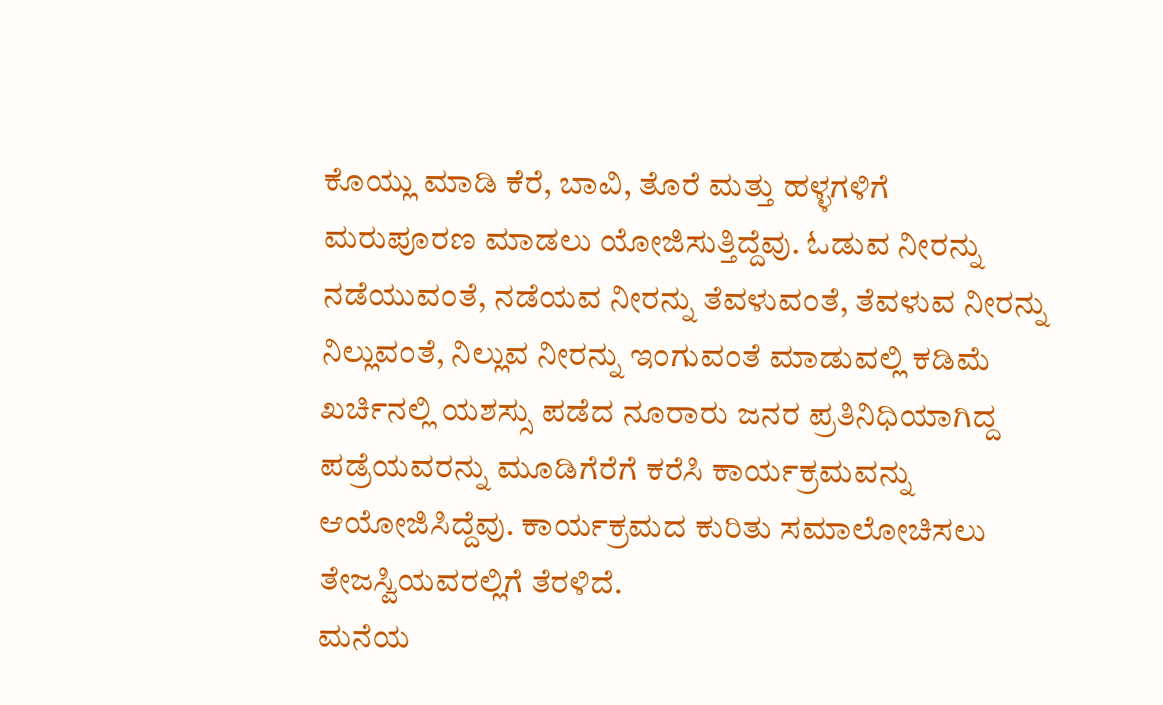ಕೊಯ್ಲು ಮಾಡಿ ಕೆರೆ, ಬಾವಿ, ತೊರೆ ಮತ್ತು ಹಳ್ಳಗಳಿಗೆ ಮರುಪೂರಣ ಮಾಡಲು ಯೋಜಿಸುತ್ತಿದ್ದೆವು. ಓಡುವ ನೀರನ್ನು ನಡೆಯುವಂತೆ, ನಡೆಯವ ನೀರನ್ನು ತೆವಳುವಂತೆ, ತೆವಳುವ ನೀರನ್ನು ನಿಲ್ಲುವಂತೆ, ನಿಲ್ಲುವ ನೀರನ್ನು ಇಂಗುವಂತೆ ಮಾಡುವಲ್ಲಿ ಕಡಿಮೆ ಖರ್ಚಿನಲ್ಲಿ ಯಶಸ್ಸು ಪಡೆದ ನೂರಾರು ಜನರ ಪ್ರತಿನಿಧಿಯಾಗಿದ್ದ ಪಡ್ರೆಯವರನ್ನು ಮೂಡಿಗೆರೆಗೆ ಕರೆಸಿ ಕಾರ್ಯಕ್ರಮವನ್ನು ಆಯೋಜಿಸಿದ್ದೆವು. ಕಾರ್ಯಕ್ರಮದ ಕುರಿತು ಸಮಾಲೋಚಿಸಲು ತೇಜಸ್ವಿಯವರಲ್ಲಿಗೆ ತೆರಳಿದೆ.
ಮನೆಯ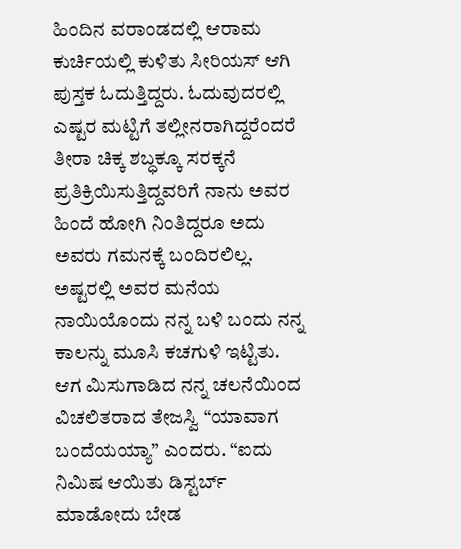ಹಿಂದಿನ ವರಾಂಡದಲ್ಲಿ ಆರಾಮ ಕುರ್ಚಿಯಲ್ಲಿ ಕುಳಿತು ಸೀರಿಯಸ್ ಆಗಿ ಪುಸ್ತಕ ಓದುತ್ತಿದ್ದರು. ಓದುವುದರಲ್ಲಿ ಎಷ್ಟರ ಮಟ್ಟಿಗೆ ತಲ್ಲೀನರಾಗಿದ್ದರೆಂದರೆ ತೀರಾ ಚಿಕ್ಕ ಶಬ್ಧಕ್ಕೂ ಸರಕ್ಕನೆ ಪ್ರತಿಕ್ರಿಯಿಸುತ್ತಿದ್ದವರಿಗೆ ನಾನು ಅವರ ಹಿಂದೆ ಹೋಗಿ ನಿಂತಿದ್ದರೂ ಅದು ಅವರು ಗಮನಕ್ಕೆ ಬಂದಿರಲಿಲ್ಲ. ಅಷ್ಟರಲ್ಲಿ ಅವರ ಮನೆಯ ನಾಯಿಯೊಂದು ನನ್ನ ಬಳಿ ಬಂದು ನನ್ನ ಕಾಲನ್ನು ಮೂಸಿ ಕಚಗುಳಿ ಇಟ್ಟಿತು. ಆಗ ಮಿಸುಗಾಡಿದ ನನ್ನ ಚಲನೆಯಿಂದ ವಿಚಲಿತರಾದ ತೇಜಸ್ವಿ “ಯಾವಾಗ ಬಂದೆಯಯ್ಯಾ” ಎಂದರು. “ಐದು ನಿಮಿಷ ಆಯಿತು ಡಿಸ್ಟರ್ಬ್ ಮಾಡೋದು ಬೇಡ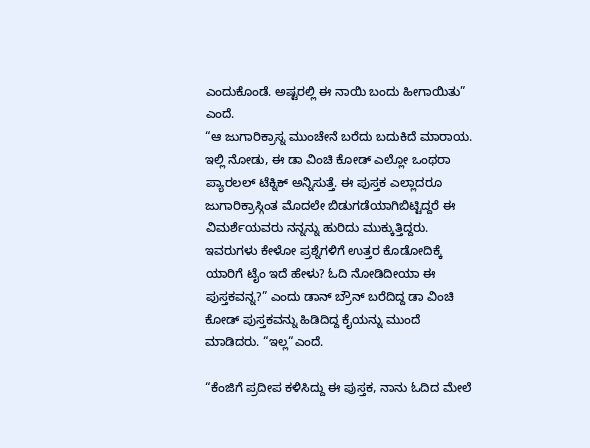ಎಂದುಕೊಂಡೆ. ಅಷ್ಟರಲ್ಲಿ ಈ ನಾಯಿ ಬಂದು ಹೀಗಾಯಿತು” ಎಂದೆ.
“ಆ ಜುಗಾರಿಕ್ರಾಸ್ನ ಮುಂಚೇನೆ ಬರೆದು ಬದುಕಿದೆ ಮಾರಾಯ. ಇಲ್ಲಿ ನೋಡು, ಈ ಡಾ ವಿಂಚಿ ಕೋಡ್ ಎಲ್ಲೋ ಒಂಥರಾ ಪ್ಯಾರಲಲ್ ಟೆಕ್ನಿಕ್ ಅನ್ನಿಸುತ್ತೆ. ಈ ಪುಸ್ತಕ ಎಲ್ಲಾದರೂ ಜುಗಾರಿಕ್ರಾಸ್ಗಿಂತ ಮೊದಲೇ ಬಿಡುಗಡೆಯಾಗಿಬಿಟ್ಟಿದ್ದರೆ ಈ ವಿಮರ್ಶೆಯವರು ನನ್ನನ್ನು ಹುರಿದು ಮುಕ್ಕುತ್ತಿದ್ದರು. ಇವರುಗಳು ಕೇಳೋ ಪ್ರಶ್ನೆಗಳಿಗೆ ಉತ್ತರ ಕೊಡೋದಿಕ್ಕೆ ಯಾರಿಗೆ ಟೈಂ ಇದೆ ಹೇಳು? ಓದಿ ನೋಡಿದೀಯಾ ಈ ಪುಸ್ತಕವನ್ನ?” ಎಂದು ಡಾನ್ ಬ್ರೌನ್ ಬರೆದಿದ್ದ ಡಾ ವಿಂಚಿ ಕೋಡ್ ಪುಸ್ತಕವನ್ನು ಹಿಡಿದಿದ್ದ ಕೈಯನ್ನು ಮುಂದೆ ಮಾಡಿದರು. “ಇಲ್ಲ“ಎಂದೆ.

“ಕೆಂಜಿಗೆ ಪ್ರದೀಪ ಕಳಿಸಿದ್ದು ಈ ಪುಸ್ತಕ, ನಾನು ಓದಿದ ಮೇಲೆ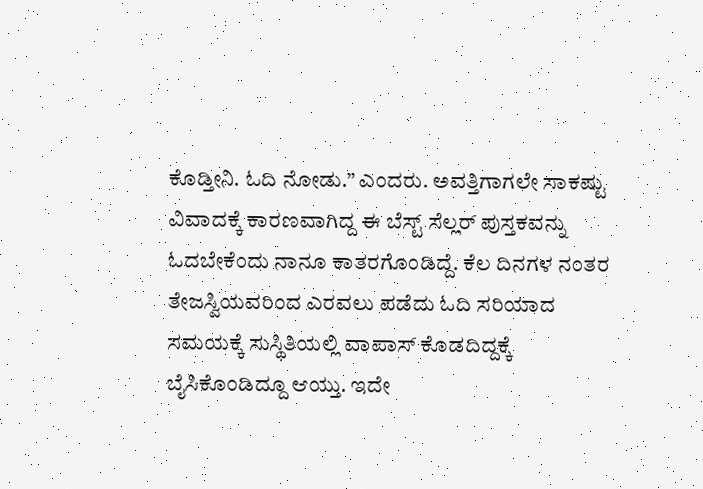ಕೊಡ್ತೀನಿ. ಓದಿ ನೋಡು.” ಎಂದರು. ಅವತ್ತಿಗಾಗಲೇ ಸಾಕಷ್ಟು ವಿವಾದಕ್ಕೆ ಕಾರಣವಾಗಿದ್ದ ಈ ಬೆಸ್ಟ್ ಸೆಲ್ಲರ್ ಪುಸ್ತಕವನ್ನು ಓದಬೇಕೆಂದು ನಾನೂ ಕಾತರಗೊಂಡಿದ್ದೆ. ಕೆಲ ದಿನಗಳ ನಂತರ ತೇಜಸ್ವಿಯವರಿಂದ ಎರವಲು ಪಡೆದು ಓದಿ ಸರಿಯಾದ ಸಮಯಕ್ಕೆ ಸುಸ್ಥಿತಿಯಲ್ಲಿ ವಾಪಾಸ್ ಕೊಡದಿದ್ದಕ್ಕೆ ಬೈಸಿಕೊಂಡಿದ್ದೂ ಆಯ್ತು. ಇದೇ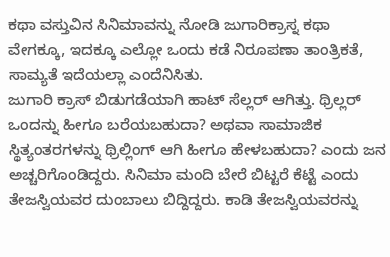ಕಥಾ ವಸ್ತುವಿನ ಸಿನಿಮಾವನ್ನು ನೋಡಿ ಜುಗಾರಿಕ್ರಾಸ್ನ ಕಥಾ ವೇಗಕ್ಕೂ, ಇದಕ್ಕೂ ಎಲ್ಲೋ ಒಂದು ಕಡೆ ನಿರೂಪಣಾ ತಾಂತ್ರಿಕತೆ, ಸಾಮ್ಯತೆ ಇದೆಯಲ್ಲಾ ಎಂದೆನಿಸಿತು.
ಜುಗಾರಿ ಕ್ರಾಸ್ ಬಿಡುಗಡೆಯಾಗಿ ಹಾಟ್ ಸೆಲ್ಲರ್ ಆಗಿತ್ತು. ಥ್ರಿಲ್ಲರ್ ಒಂದನ್ನು ಹೀಗೂ ಬರೆಯಬಹುದಾ? ಅಥವಾ ಸಾಮಾಜಿಕ ಸ್ಥಿತ್ಯಂತರಗಳನ್ನು ಥ್ರಿಲ್ಲಿಂಗ್ ಆಗಿ ಹೀಗೂ ಹೇಳಬಹುದಾ? ಎಂದು ಜನ ಅಚ್ಚರಿಗೊಂಡಿದ್ದರು. ಸಿನಿಮಾ ಮಂದಿ ಬೇರೆ ಬಿಟ್ಟರೆ ಕೆಟ್ಟೆ ಎಂದು ತೇಜಸ್ವಿಯವರ ದುಂಬಾಲು ಬಿದ್ದಿದ್ದರು. ಕಾಡಿ ತೇಜಸ್ವಿಯವರನ್ನು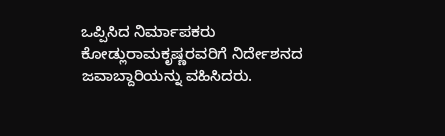ಒಪ್ಪಿಸಿದ ನಿರ್ಮಾಪಕರು ಕೋಡ್ಲುರಾಮಕೃಷ್ಣರವರಿಗೆ ನಿರ್ದೇಶನದ ಜವಾಬ್ದಾರಿಯನ್ನು ವಹಿಸಿದರು.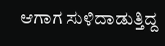ಆಗಾಗ ಸುಳಿದಾಡುತ್ತಿದ್ದ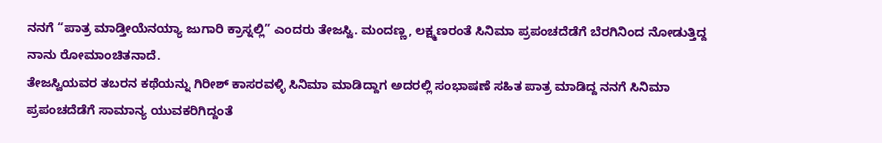ನನಗೆ “ಪಾತ್ರ ಮಾಡ್ತೀಯೆನಯ್ಯಾ ಜುಗಾರಿ ಕ್ರಾಸ್ನಲ್ಲಿ” ಎಂದರು ತೇಜಸ್ವಿ. ಮಂದಣ್ಣ, ಲಕ್ಷ್ಮಣರಂತೆ ಸಿನಿಮಾ ಪ್ರಪಂಚದೆಡೆಗೆ ಬೆರಗಿನಿಂದ ನೋಡುತ್ತಿದ್ದ ನಾನು ರೋಮಾಂಚಿತನಾದೆ.
ತೇಜಸ್ವಿಯವರ ತಬರನ ಕಥೆಯನ್ನು ಗಿರೀಶ್ ಕಾಸರವಳ್ಳಿ ಸಿನಿಮಾ ಮಾಡಿದ್ದಾಗ ಅದರಲ್ಲಿ ಸಂಭಾಷಣೆ ಸಹಿತ ಪಾತ್ರ ಮಾಡಿದ್ದ ನನಗೆ ಸಿನಿಮಾ ಪ್ರಪಂಚದೆಡೆಗೆ ಸಾಮಾನ್ಯ ಯುವಕರಿಗಿದ್ದಂತೆ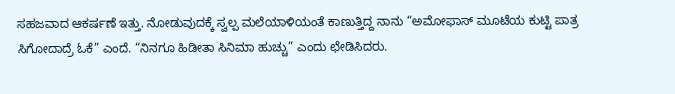ಸಹಜವಾದ ಆಕರ್ಷಣೆ ಇತ್ತು. ನೋಡುವುದಕ್ಕೆ ಸ್ವಲ್ಪ ಮಲೆಯಾಳಿಯಂತೆ ಕಾಣುತ್ತಿದ್ದ ನಾನು “ಅಮೋಫಾಸ್ ಮೂಟೆಯ ಕುಟ್ಟಿ ಪಾತ್ರ ಸಿಗೋದಾದ್ರೆ ಓಕೆ” ಎಂದೆ. “ನಿನಗೂ ಹಿಡೀತಾ ಸಿನಿಮಾ ಹುಚ್ಚು” ಎಂದು ಛೇಡಿಸಿದರು.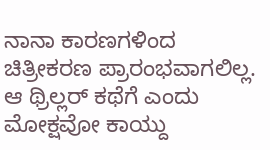ನಾನಾ ಕಾರಣಗಳಿಂದ ಚಿತ್ರೀಕರಣ ಪ್ರಾರಂಭವಾಗಲಿಲ್ಲ. ಆ ಥ್ರಿಲ್ಲರ್ ಕಥೆಗೆ ಎಂದು ಮೋಕ್ಷವೋ ಕಾಯ್ದು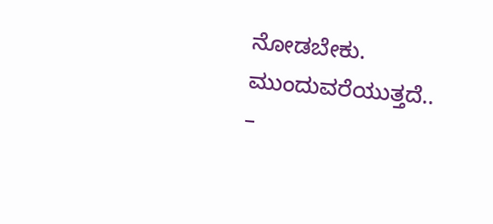ನೋಡಬೇಕು.
ಮುಂದುವರೆಯುತ್ತದೆ..
–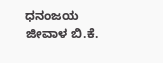ಧನಂಜಯ ಜೀವಾಳ ಬಿ.ಕೆ.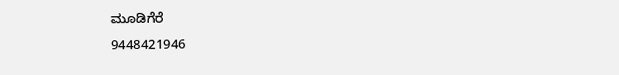ಮೂಡಿಗೆರೆ
9448421946